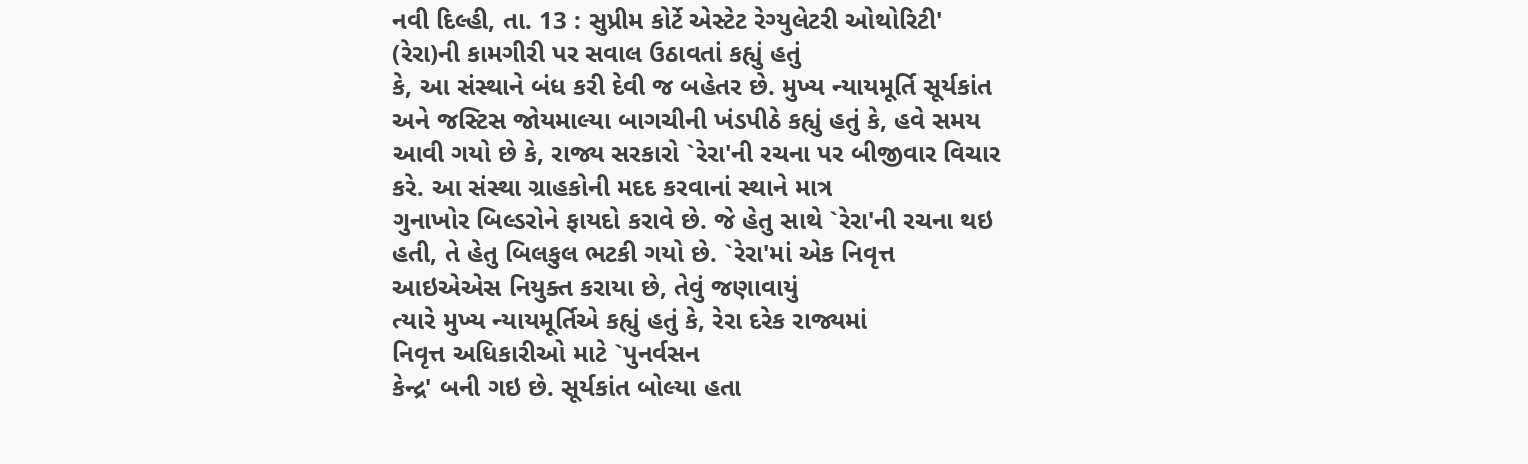નવી દિલ્હી, તા. 13 : સુપ્રીમ કોર્ટે એસ્ટેટ રેગ્યુલેટરી ઓથોરિટી' (રેરા)ની કામગીરી પર સવાલ ઉઠાવતાં કહ્યું હતું
કે, આ સંસ્થાને બંધ કરી દેવી જ બહેતર છે. મુખ્ય ન્યાયમૂર્તિ સૂર્યકાંત
અને જસ્ટિસ જોયમાલ્યા બાગચીની ખંડપીઠે કહ્યું હતું કે, હવે સમય
આવી ગયો છે કે, રાજ્ય સરકારો `રેરા'ની રચના પર બીજીવાર વિચાર કરે. આ સંસ્થા ગ્રાહકોની મદદ કરવાનાં સ્થાને માત્ર
ગુનાખોર બિલ્ડરોને ફાયદો કરાવે છે. જે હેતુ સાથે `રેરા'ની રચના થઇ હતી, તે હેતુ બિલકુલ ભટકી ગયો છે. `રેરા'માં એક નિવૃત્ત આઇએએસ નિયુક્ત કરાયા છે, તેવું જણાવાયું
ત્યારે મુખ્ય ન્યાયમૂર્તિએ કહ્યું હતું કે, રેરા દરેક રાજ્યમાં
નિવૃત્ત અધિકારીઓ માટે `પુનર્વસન
કેન્દ્ર' બની ગઇ છે. સૂર્યકાંત બોલ્યા હતા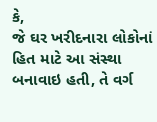કે,
જે ઘર ખરીદનારા લોકોનાં હિત માટે આ સંસ્થા બનાવાઇ હતી, તે વર્ગ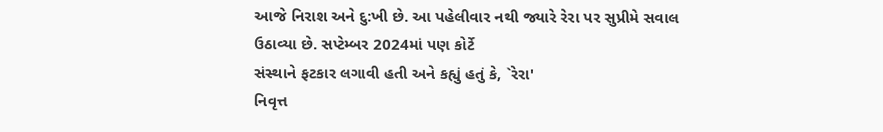આજે નિરાશ અને દુ:ખી છે. આ પહેલીવાર નથી જ્યારે રેરા પર સુપ્રીમે સવાલ
ઉઠાવ્યા છે. સપ્ટેમ્બર 2024માં પણ કોર્ટે
સંસ્થાને ફટકાર લગાવી હતી અને કહ્યું હતું કે, `રેરા'
નિવૃત્ત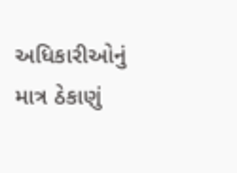અધિકારીઓનું માત્ર ઠેકાણું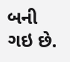બની ગઇ છે.